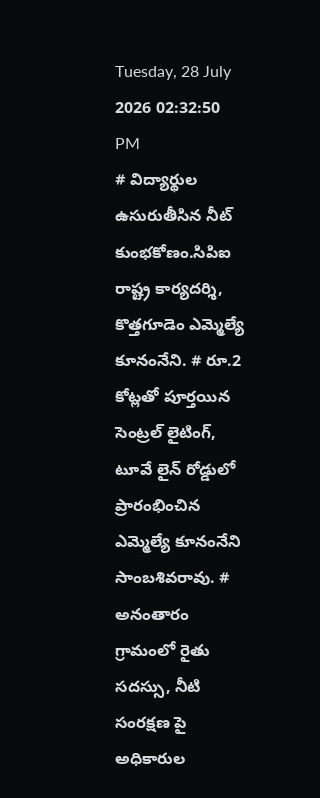Tuesday, 28 July 2026 02:32:50 PM
# విద్యార్థుల ఉసురుతీసిన నీట్ కుంభకోణం.సిపిఐ రాష్ట్ర కార్యదర్శి, కొత్తగూడెం ఎమ్మెల్యే కూనంనేని. # రూ.2 కోట్లతో పూర్తయిన సెంట్రల్ లైటింగ్, టూవే లైన్ రోడ్డులో ప్రారంభించిన ఎమ్మెల్యే కూనంనేని సాంబశివరావు. # అనంతారం గ్రామంలో రైతు సదస్సు, నీటి సంరక్షణ పై అధికారుల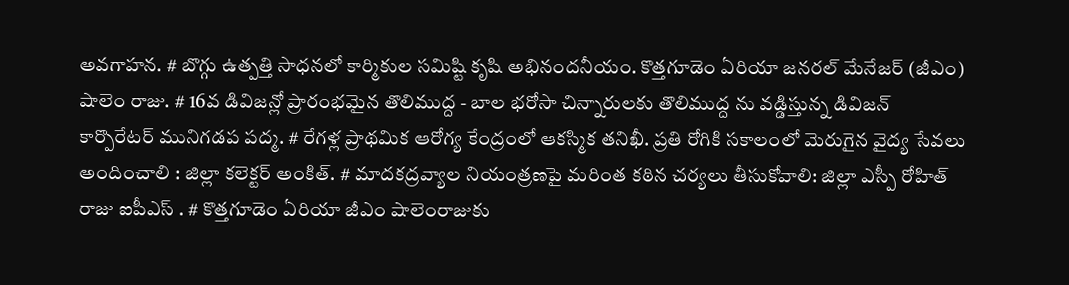అవగాహన. # బొగ్గు ఉత్పత్తి సాధనలో కార్మికుల సమిష్టి కృషి అభినందనీయం. కొత్తగూడెం ఏరియా జనరల్ మేనేజర్ (జీఎం) షాలెం రాజు. # 16వ డివిజన్లో ప్రారంభమైన తొలిముద్ద - బాల భరోసా చిన్నారులకు తొలిముద్ద ను వడ్డిస్తున్న డివిజన్ కార్పొరేటర్ మునిగడప పద్మ. # రేగళ్ల ప్రాథమిక ఆరోగ్య కేంద్రంలో ఆకస్మిక తనిఖీ. ప్రతి రోగికి సకాలంలో మెరుగైన వైద్య సేవలు అందించాలి : జిల్లా కలెక్టర్ అంకిత్. # మాదకద్రవ్యాల నియంత్రణపై మరింత కఠిన చర్యలు తీసుకోవాలి: జిల్లా ఎస్పీ రోహిత్ రాజు ఐపీఎస్ . # కొత్తగూడెం ఏరియా జీఎం షాలెంరాజుకు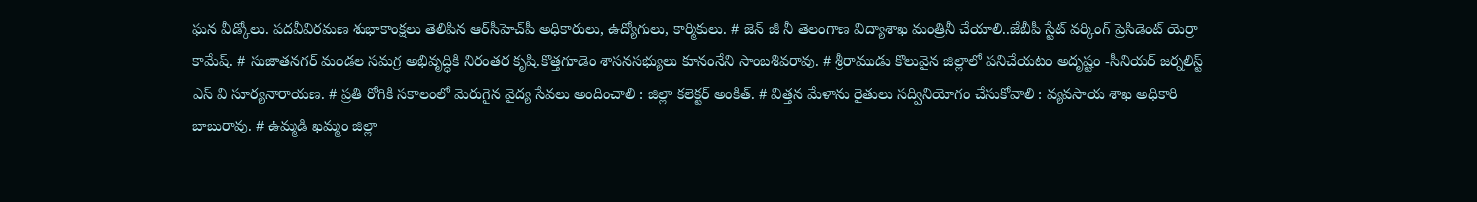ఘన వీడ్కోలు. పదవీవిరమణ శుభాకాంక్షలు తెలిపిన ఆర్‌సీహెచ్‌పీ అధికారులు, ఉద్యోగులు, కార్మికులు. # జెన్ జీ నీ తెలంగాణ విద్యాశాఖ మంత్రినీ చేయాలి..జేబీపీ స్టేట్ వర్కింగ్ ప్రెసిడెంట్ యెర్రా కామేష్. # సుజాతనగర్ మండల సమగ్ర అభివృద్ధికి నిరంతర కృషి.కొత్తగూడెం శాసనసభ్యులు కూనంనేని సాంబశివరావు. # శ్రీరాముడు కొలువైన జిల్లాలో పనిచేయటం అదృష్టం -సీనియర్ జర్నలిస్ట్ ఎస్ వి సూర్యనారాయణ. # ప్రతి రోగికి సకాలంలో మెరుగైన వైద్య సేవలు అందించాలి : జిల్లా కలెక్టర్ అంకిత్. # విత్తన మేళాను రైతులు సద్వినియోగం చేసుకోవాలి : వ్యవసాయ శాఖ అధికారి బాబురావు. # ఉమ్మడి ఖమ్మం జిల్లా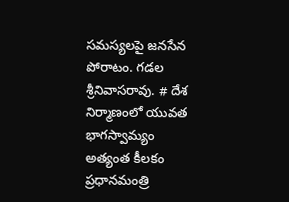సమస్యలపై జనసేన పోరాటం. గడల శ్రీనివాసరావు. # దేశ నిర్మాణంలో యువత భాగస్వామ్యం అత్యంత కీలకం ప్రధానమంత్రి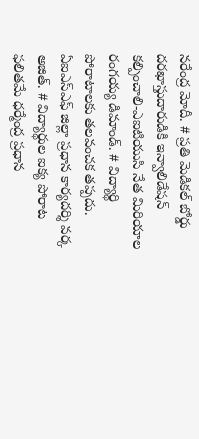నరేంద్ర మోదీ. # ప్రతి మెడికల్ బోర్డు దరఖాస్తుదారుడికి ఇన్వాలిడేషన్ కల్పించాలి-ఎఐటియుసి నేత మిరియాల రంగయ్య డిమాండ్. # విద్యార్థి పోరాటాలకు తలవంచక తప్పదు. ఏఐఎస్ఎఫ్ జిల్లా ప్రధాన కార్యదర్శి వర్క అజిత్. # విద్యార్థుల ఐక్య పోరాట ఫలితమే ధర్మేంద్ర ప్రధాన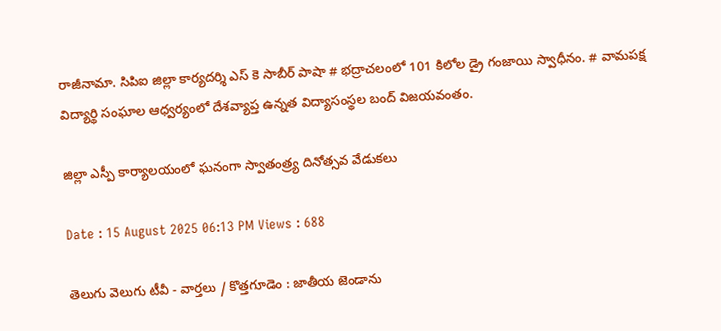రాజీనామా. సిపిఐ జిల్లా కార్యదర్శి ఎస్ కె సాబీర్ పాషా # భద్రాచలంలో 101 కిలోల డ్రై గంజాయి స్వాధీనం. # వామపక్ష విద్యార్థి సంఘాల ఆధ్వర్యంలో దేశవ్యాప్త ఉన్నత విద్యాసంస్థల బంద్ విజయవంతం.

జిల్లా ఎస్పీ కార్యాలయంలో ఘనంగా స్వాతంత్ర్య దినోత్సవ వేడుకలు

Date : 15 August 2025 06:13 PM Views : 688

తెలుగు వెలుగు టీవీ - వార్తలు / కొత్తగూడెం : జాతీయ జెండాను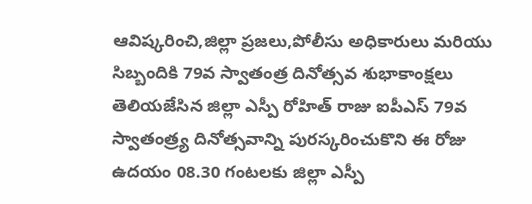ఆవిష్కరించి,జిల్లా ప్రజలు,పోలీసు అధికారులు మరియు సిబ్బందికి 79వ స్వాతంత్ర దినోత్సవ శుభాకాంక్షలు తెలియజేసిన జిల్లా ఎస్పీ రోహిత్ రాజు ఐపీఎస్ 79వ స్వాతంత్ర్య దినోత్సవాన్ని పురస్కరించుకొని ఈ రోజు ఉదయం 08.30 గంటలకు జిల్లా ఎస్పీ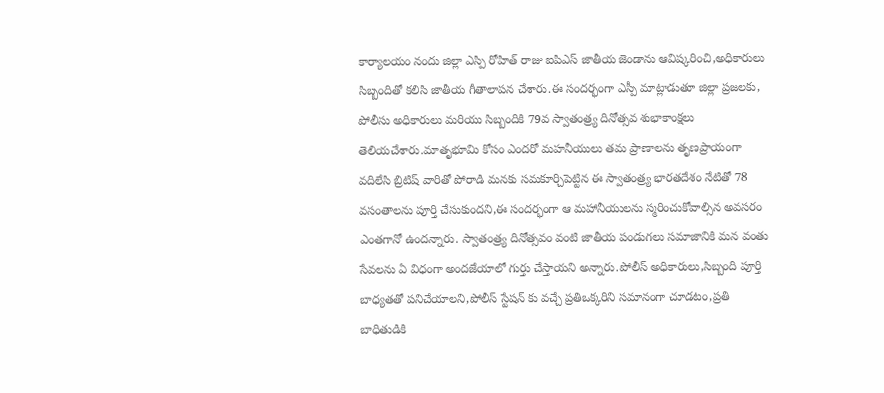కార్యాలయం నందు జిల్లా ఎస్పి రోహిత్ రాజు ఐపిఎస్ జాతీయ జెండాను ఆవిష్కరించి,అధికారులు సిబ్బందితో కలిసి జాతీయ గీతాలాపన చేశారు.ఈ సందర్భంగా ఎస్పీ మాట్లాడుతూ జిల్లా ప్రజలకు, పోలీసు అధికారులు మరియు సిబ్బందికి 79వ స్వాతంత్ర్య దినోత్సవ శుభాకాంక్షలు తెలియచేశారు.మాతృభూమి కోసం ఎందరో మహనీయులు తమ ప్రాణాలను తృణప్రాయంగా వదిలేసి బ్రిటిష్ వారితో పోరాడి మనకు సమకూర్చిపెట్టిన ఈ స్వాతంత్ర్య భారతదేశం నేటితో 78 వసంతాలను పూర్తి చేసుకుందని,ఈ సందర్భంగా ఆ మహానీయులను స్మరించుకోవాల్సిన అవసరం ఎంతగానో ఉందన్నారు. స్వాతంత్ర్య దినోత్సవం వంటి జాతీయ పండుగలు సమాజానికి మన వంతు సేవలను ఏ విధంగా అందజేయాలో గుర్తు చేస్తాయని అన్నారు.పోలీస్ అధికారులు,సిబ్బంది పూర్తి బాధ్యతతో పనిచేయాలని,పోలీస్ స్టేషన్ కు వచ్చే ప్రతిఒక్కరిని సమానంగా చూడటం,ప్రతి బాధితుడికి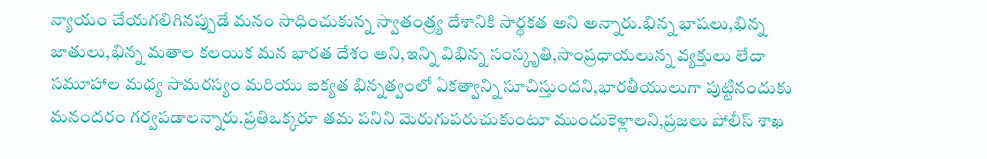న్యాయం చేయగలిగినప్పుడే మనం సాధించుకున్న స్వాతంత్ర్య దేశానికి సార్థకత అని అన్నారు.భిన్న భాషలు,భిన్న జాతులు,భిన్న మతాల కలయిక మన భారత దేశం అని,ఇన్ని విభిన్న సంస్కృతి,సాంప్రధాయలున్న వ్యక్తులు లేదా సమూహాల మధ్య సామరస్యం మరియు ఐక్యత భిన్నత్వంలో ఏకత్వాన్ని సూచిస్తుందని,భారతీయులుగా పుట్టినందుకు మనందరం గర్వపడాలన్నారు.ప్రతిఒక్కరూ తమ పనిని మెరుగుపరుచుకుంటూ ముందుకెళ్లాలని,ప్రజలు పోలీస్ శాఖ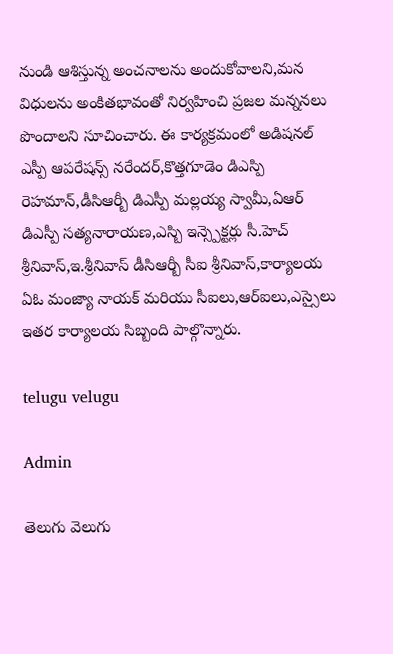నుండి ఆశిస్తున్న అంచనాలను అందుకోవాలని,మన విధులను అంకితభావంతో నిర్వహించి ప్రజల మన్ననలు పొందాలని సూచించారు. ఈ కార్యక్రమంలో అడిషనల్ ఎస్పీ ఆపరేషన్స్ నరేందర్,కొత్తగూడెం డిఎస్పి రెహమాన్,డీసిఆర్బీ డిఎస్పీ మల్లయ్య స్వామీ,ఏఆర్ డిఎస్పీ సత్యనారాయణ,ఎస్బి ఇన్స్పెక్టర్లు సీ.హెచ్ శ్రీనివాస్,ఇ.శ్రీనివాస్ డీసిఆర్బీ సీఐ శ్రీనివాస్,కార్యాలయ ఏఓ మంజ్యా నాయక్ మరియు సీఐలు,ఆర్ఐలు,ఎస్సైలు ఇతర కార్యాలయ సిబ్బంది పాల్గొన్నారు.

telugu velugu

Admin

తెలుగు వెలుగు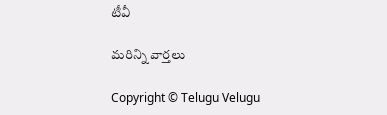టీవీ

మరిన్ని వార్తలు

Copyright © Telugu Velugu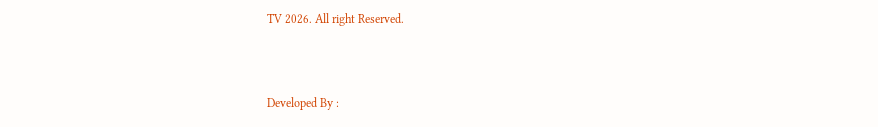TV 2026. All right Reserved.



Developed By :